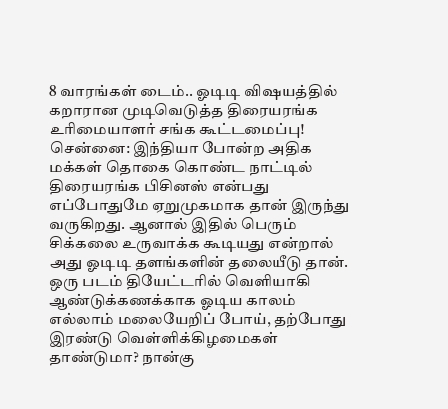8 வாரங்கள் டைம்.. ஓடிடி விஷயத்தில் கறாரான முடிவெடுத்த திரையரங்க உரிமையாளர் சங்க கூட்டமைப்பு!
சென்னை: இந்தியா போன்ற அதிக மக்கள் தொகை கொண்ட நாட்டில் திரையரங்க பிசினஸ் என்பது எப்போதுமே ஏறுமுகமாக தான் இருந்து வருகிறது. ஆனால் இதில் பெரும் சிக்கலை உருவாக்க கூடியது என்றால் அது ஓடிடி தளங்களின் தலையீடு தான். ஒரு படம் தியேட்டரில் வெளியாகி ஆண்டுக்கணக்காக ஓடிய காலம் எல்லாம் மலையேறிப் போய், தற்போது இரண்டு வெள்ளிக்கிழமைகள் தாண்டுமா? நான்கு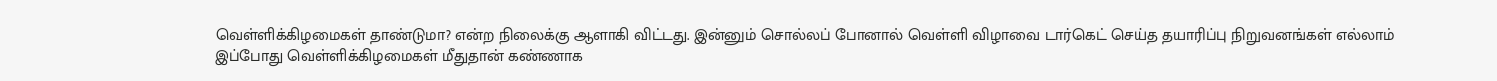வெள்ளிக்கிழமைகள் தாண்டுமா? என்ற நிலைக்கு ஆளாகி விட்டது. இன்னும் சொல்லப் போனால் வெள்ளி விழாவை டார்கெட் செய்த தயாரிப்பு நிறுவனங்கள் எல்லாம் இப்போது வெள்ளிக்கிழமைகள் மீதுதான் கண்ணாக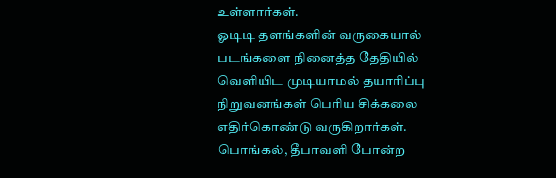உள்ளார்கள்.
ஓடிடி தளங்களின் வருகையால் படங்களை நினைத்த தேதியில் வெளியிட முடியாமல் தயாரிப்பு நிறுவனங்கள் பெரிய சிக்கலை எதிர்கொண்டு வருகிறார்கள். பொங்கல், தீபாவளி போன்ற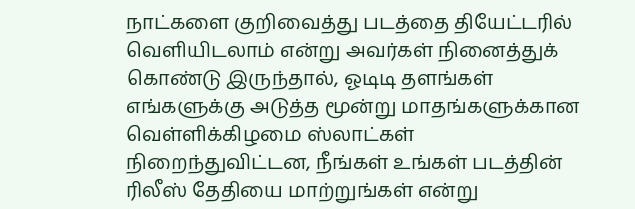நாட்களை குறிவைத்து படத்தை தியேட்டரில் வெளியிடலாம் என்று அவர்கள் நினைத்துக் கொண்டு இருந்தால், ஓடிடி தளங்கள் எங்களுக்கு அடுத்த மூன்று மாதங்களுக்கான வெள்ளிக்கிழமை ஸ்லாட்கள் நிறைந்துவிட்டன, நீங்கள் உங்கள் படத்தின் ரிலீஸ் தேதியை மாற்றுங்கள் என்று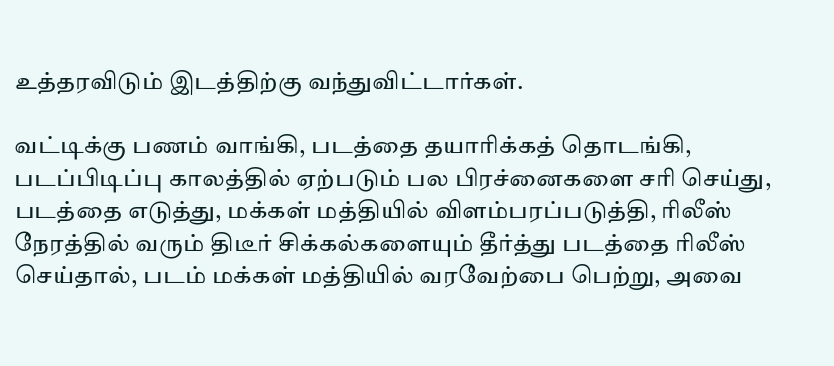உத்தரவிடும் இடத்திற்கு வந்துவிட்டார்கள்.

வட்டிக்கு பணம் வாங்கி, படத்தை தயாரிக்கத் தொடங்கி, படப்பிடிப்பு காலத்தில் ஏற்படும் பல பிரச்னைகளை சரி செய்து, படத்தை எடுத்து, மக்கள் மத்தியில் விளம்பரப்படுத்தி, ரிலீஸ் நேரத்தில் வரும் திடீர் சிக்கல்களையும் தீர்த்து படத்தை ரிலீஸ் செய்தால், படம் மக்கள் மத்தியில் வரவேற்பை பெற்று, அவை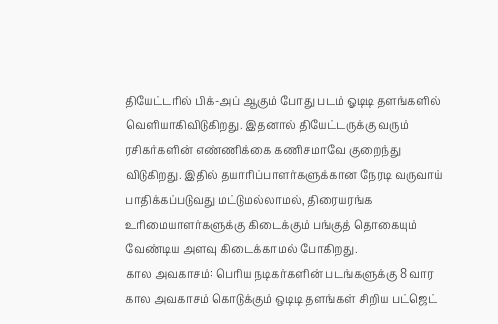தியேட்டரில் பிக்-அப் ஆகும் போது படம் ஓடிடி தளங்களில் வெளியாகிவிடுகிறது. இதனால் தியேட்டருக்கு வரும் ரசிகர்களின் எண்ணிக்கை கணிசமாவே குறைந்து விடுகிறது. இதில் தயாரிப்பாளர்களுக்கான நேரடி வருவாய் பாதிக்கப்படுவது மட்டுமல்லாமல், திரையரங்க உரிமையாளர்களுக்கு கிடைக்கும் பங்குத் தொகையும் வேண்டிய அளவு கிடைக்காமல் போகிறது.
கால அவகாசம்: பெரிய நடிகர்களின் படங்களுக்கு 8 வார கால அவகாசம் கொடுக்கும் ஒடிடி தளங்கள் சிறிய பட்ஜெட்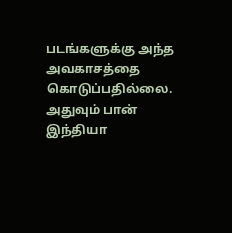படங்களுக்கு அந்த அவகாசத்தை கொடுப்பதில்லை. அதுவும் பான் இந்தியா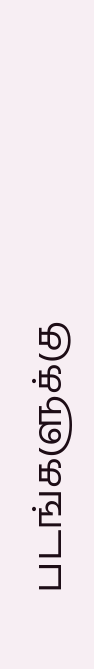படங்களுக்கு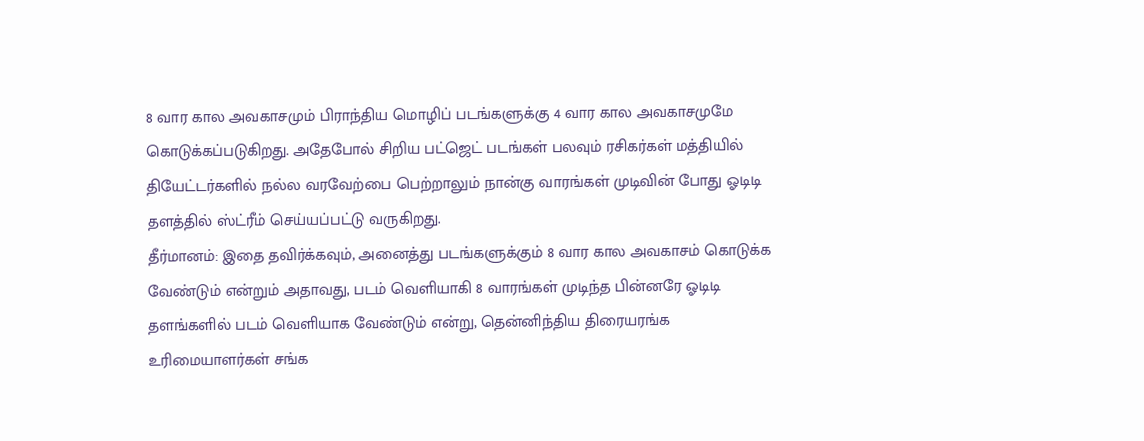8 வார கால அவகாசமும் பிராந்திய மொழிப் படங்களுக்கு 4 வார கால அவகாசமுமே கொடுக்கப்படுகிறது. அதேபோல் சிறிய பட்ஜெட் படங்கள் பலவும் ரசிகர்கள் மத்தியில் தியேட்டர்களில் நல்ல வரவேற்பை பெற்றாலும் நான்கு வாரங்கள் முடிவின் போது ஓடிடி தளத்தில் ஸ்ட்ரீம் செய்யப்பட்டு வருகிறது.
தீர்மானம்: இதை தவிர்க்கவும், அனைத்து படங்களுக்கும் 8 வார கால அவகாசம் கொடுக்க வேண்டும் என்றும் அதாவது, படம் வெளியாகி 8 வாரங்கள் முடிந்த பின்னரே ஓடிடி தளங்களில் படம் வெளியாக வேண்டும் என்று, தென்னிந்திய திரையரங்க உரிமையாளர்கள் சங்க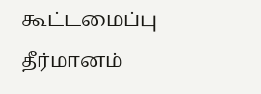கூட்டமைப்பு தீர்மானம்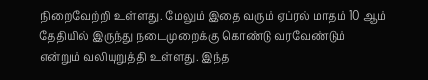நிறைவேற்றி உள்ளது. மேலும் இதை வரும் ஏப்ரல் மாதம் 10 ஆம் தேதியில் இருந்து நடைமுறைக்கு கொண்டு வரவேண்டும் என்றும் வலியுறுத்தி உள்ளது. இந்த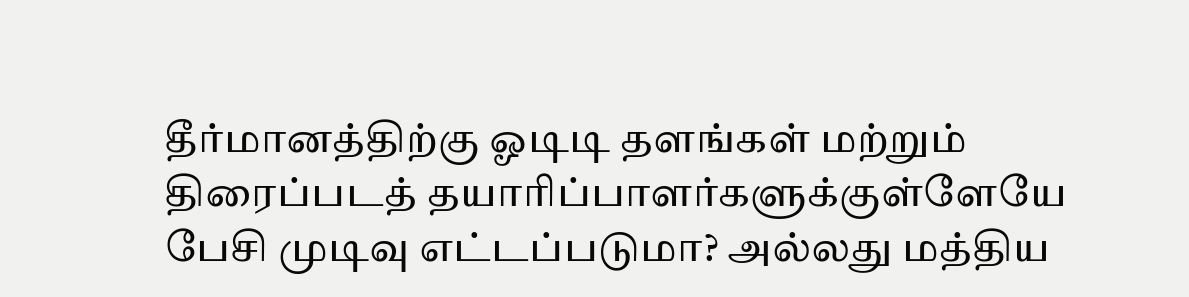தீர்மானத்திற்கு ஓடிடி தளங்கள் மற்றும் திரைப்படத் தயாரிப்பாளர்களுக்குள்ளேயே பேசி முடிவு எட்டப்படுமா? அல்லது மத்திய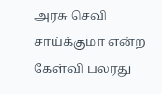அரசு செவி சாய்க்குமா என்ற கேள்வி பலரது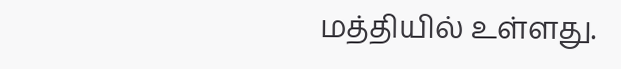மத்தியில் உள்ளது.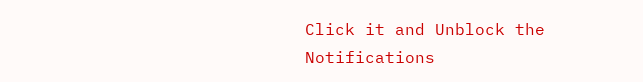Click it and Unblock the Notifications